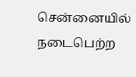சென்னையில் நடைபெற்ற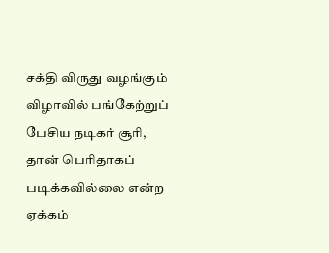சக்தி விருது வழங்கும் விழாவில் பங்கேற்றுப் பேசிய நடிகர் சூரி, தான் பெரிதாகப் படிக்கவில்லை என்ற ஏக்கம்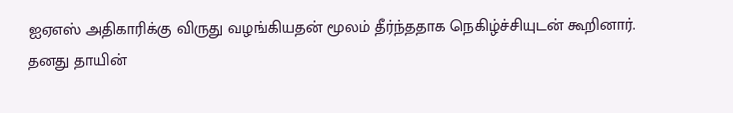ஐஏஎஸ் அதிகாரிக்கு விருது வழங்கியதன் மூலம் தீர்ந்ததாக நெகிழ்ச்சியுடன் கூறினார்.
தனது தாயின்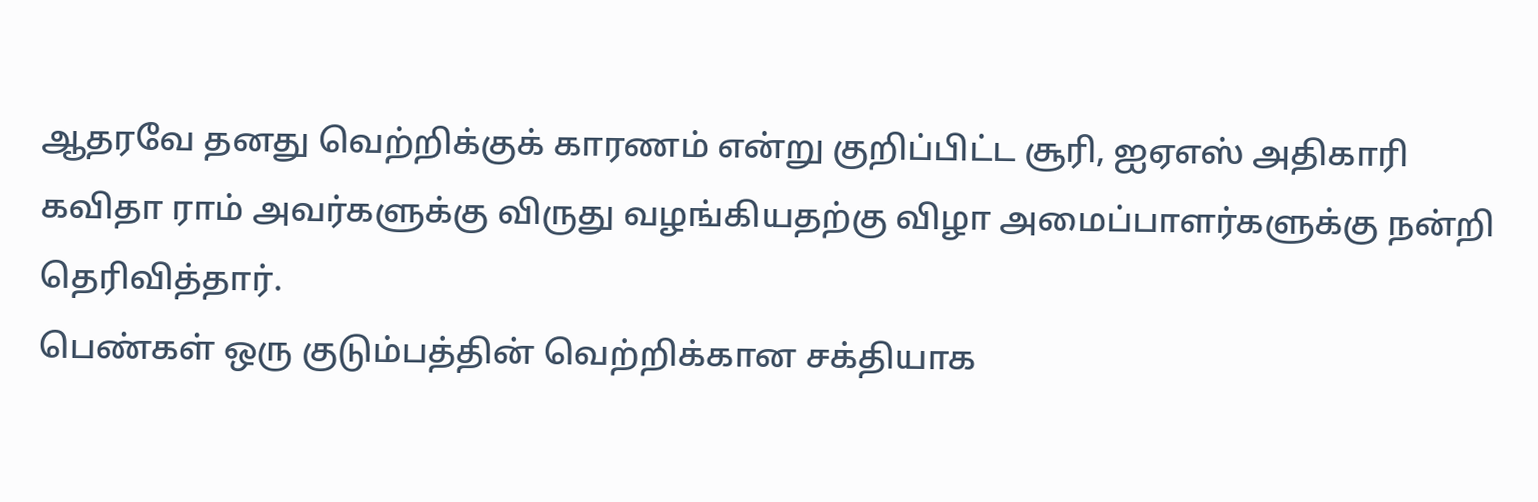ஆதரவே தனது வெற்றிக்குக் காரணம் என்று குறிப்பிட்ட சூரி, ஐஏஎஸ் அதிகாரி கவிதா ராம் அவர்களுக்கு விருது வழங்கியதற்கு விழா அமைப்பாளர்களுக்கு நன்றி தெரிவித்தார்.
பெண்கள் ஒரு குடும்பத்தின் வெற்றிக்கான சக்தியாக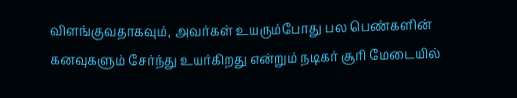விளங்குவதாகவும், அவர்கள் உயரும்போது பல பெண்களின் கனவுகளும் சேர்ந்து உயர்கிறது என்றும் நடிகர் சூரி மேடையில்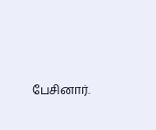பேசினார்.